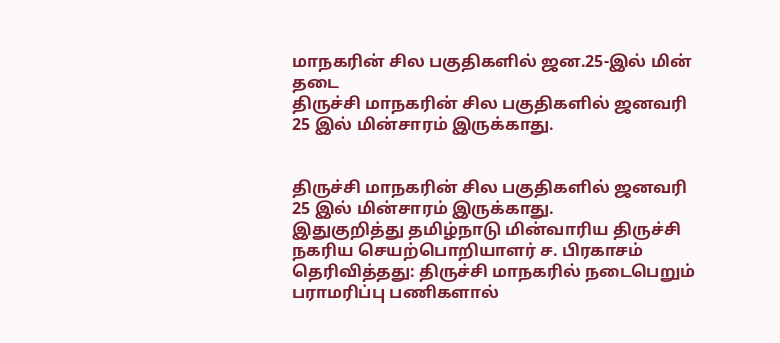மாநகரின் சில பகுதிகளில் ஜன.25-இல் மின் தடை
திருச்சி மாநகரின் சில பகுதிகளில் ஜனவரி 25 இல் மின்சாரம் இருக்காது.


திருச்சி மாநகரின் சில பகுதிகளில் ஜனவரி 25 இல் மின்சாரம் இருக்காது.
இதுகுறித்து தமிழ்நாடு மின்வாரிய திருச்சி நகரிய செயற்பொறியாளர் ச. பிரகாசம் தெரிவித்தது: திருச்சி மாநகரில் நடைபெறும் பராமரிப்பு பணிகளால்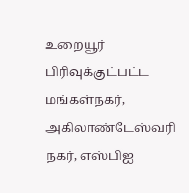உறையூர் பிரிவுக்குட்பட்ட மங்கள்நகர், அகிலாண்டேஸ்வரி நகர், எஸ்பிஐ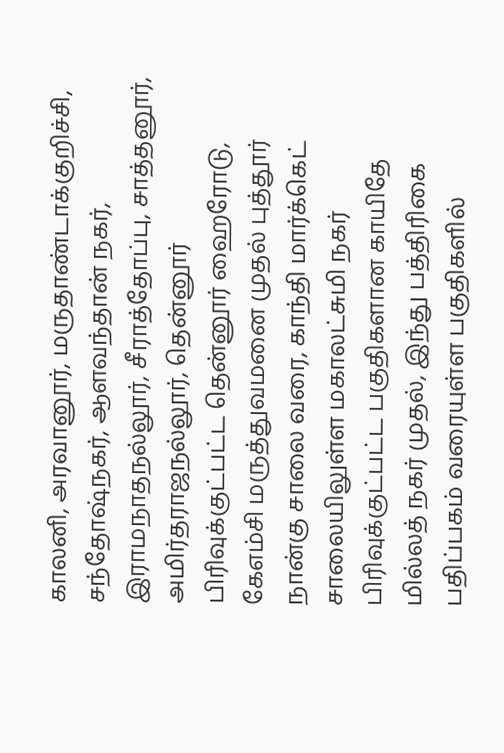காலனி, அரவானூர், மருதாண்டாக்குறிச்சி, சந்தோஷ்நகர், ஆளவந்தான் நகர், இராமநாதநல்லூர், சீராத்தோப்பு, சாத்தனூர், அமிர்தராஜநல்லூர், தென்னூர் பிரிவுக்குட்பட்ட தென்னூர் ஹைரோடு, கேஎம்சி மருத்துவமனை முதல் புத்தூர் நான்கு சாலை வரை, காந்தி மார்க்கெட் சாலையிலுள்ள மகாலட்சுமி நகர் பிரிவுக்குட்பட்ட பகுதிகளான காயிதே மில்லத் நகர் முதல், இந்து பத்திரிகை பதிப்பகம் வரையுள்ள பகுதிகளில்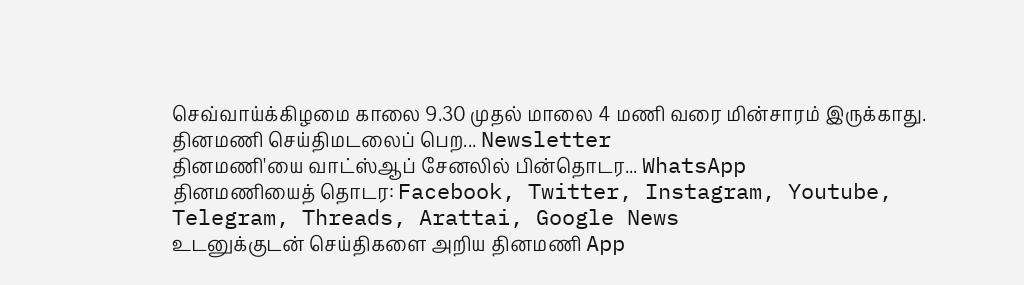செவ்வாய்க்கிழமை காலை 9.30 முதல் மாலை 4 மணி வரை மின்சாரம் இருக்காது.
தினமணி செய்திமடலைப் பெற... Newsletter
தினமணி'யை வாட்ஸ்ஆப் சேனலில் பின்தொடர... WhatsApp
தினமணியைத் தொடர: Facebook, Twitter, Instagram, Youtube, Telegram, Threads, Arattai, Google News
உடனுக்குடன் செய்திகளை அறிய தினமணி App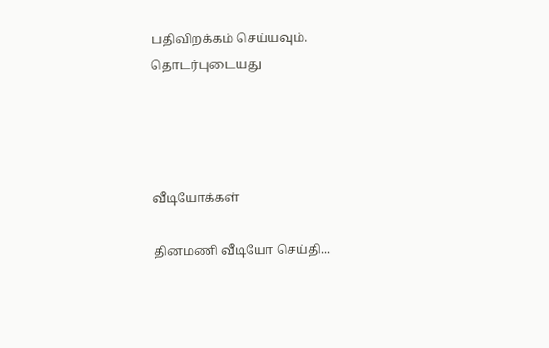பதிவிறக்கம் செய்யவும்.
தொடர்புடையது




வீடியோக்கள்

தினமணி வீடியோ செய்தி...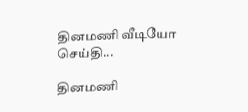தினமணி வீடியோ செய்தி...

தினமணி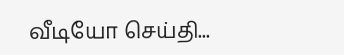வீடியோ செய்தி...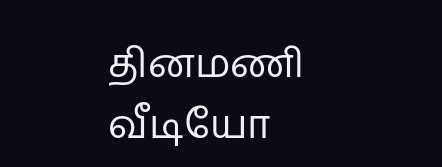தினமணி வீடியோ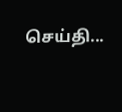செய்தி...